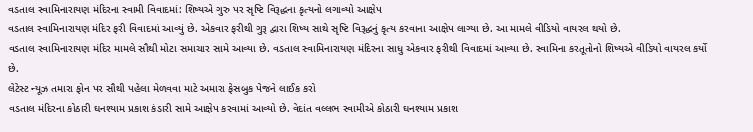વડતાલ સ્વામિનારાયણ મંદિરના સ્વામી વિવાદમાં: શિષ્યએ ગુરુ પર સૃષ્ટિ વિરૂદ્ધના કૃત્યનો લગાવ્યો આક્ષેપ
વડતાલ સ્વામિનારાયણ મંદિર ફરી વિવાદમાં આવ્યું છે. એકવાર ફરીથી ગુરૂ દ્વારા શિષ્ય સાથે સૃષ્ટિ વિરૂદ્ધનું કૃત્ય કરવાના આક્ષેપ લાગ્યા છે. આ મામલે વીડિયો વાયરલ થયો છે.
વડતાલ સ્વામિનારાયણ મંદિર મામલે સૌથી મોટા સમાચાર સામે આવ્યા છે. વડતાલ સ્વામિનારાયણ મંદિરના સાધુ એકવાર ફરીથી વિવાદમાં આવ્યા છે. સ્વામિના કરતૂતોનો શિષ્યએ વીડિયો વાયરલ કર્યો છે.
લેટેસ્ટ ન્યૂઝ તમારા ફોન પર સૌથી પહેલા મેળવવા માટે અમારા ફેસબુક પેજને લાઈક કરો
વડતાલ મંદિરના કોઠારી ઘનશ્યામ પ્રકાશ કંડારી સામે આક્ષેપ કરવામાં આવ્યો છે. વેદાંત વલ્લભ સ્વામીએ કોઠારી ઘનશ્યામ પ્રકાશ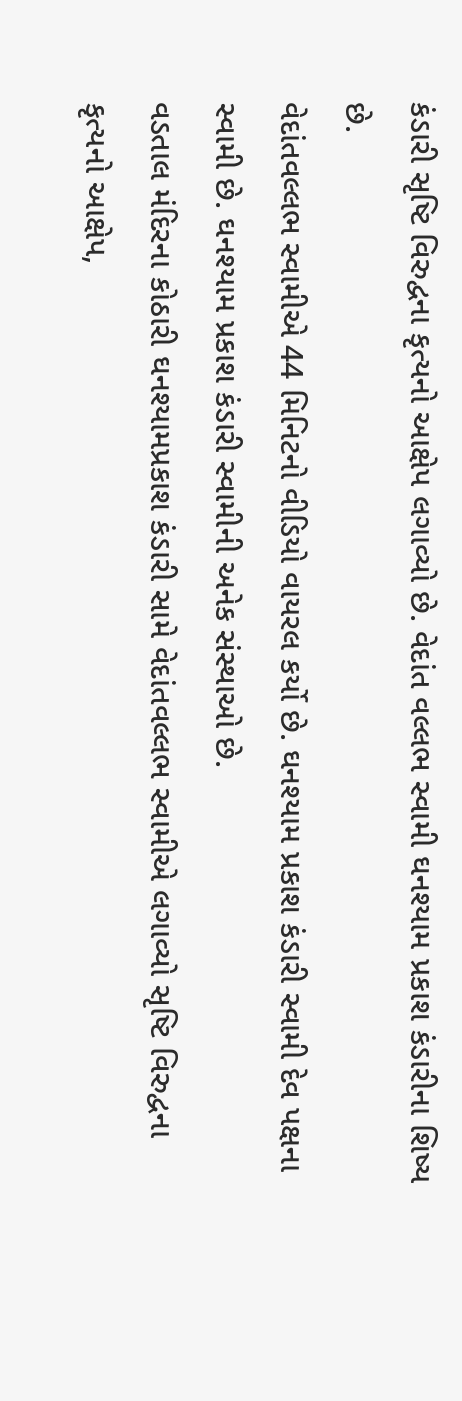કંડારી સૃષ્ટિ વિરુદ્વના કૃત્યનો આક્ષેપ લગાવ્યો છે. વેદાંત વલ્લભ સ્વામી ઘનશ્યામ પ્રકાશ કંડારીના શિષ્ય છે.
વેદાંતવલ્લભ સ્વામીએ 44 મિનિટનો વીડિયો વાયરલ કર્યો છે. ઘનશ્યામ પ્રકાશ કંડારી સ્વામી દેવ પક્ષના સ્વામી છે. ઘનશ્યામ પ્રકાશ કંડારી સ્વામીની અનેક સંસ્થાઓ છે.
વડતાલ મંદિરના કોઠારી ઘનશ્યામપ્રકાશ કંડારી સામે વેદાંતવલ્લભ સ્વામીએ લગાવ્યો સૃષ્ટિ વિરુદ્વના કૃત્યનો આક્ષેપ,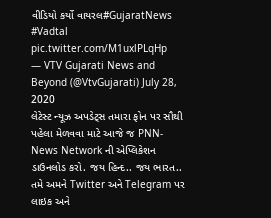વીડિયો કર્યો વાયરલ#GujaratNews #Vadtal pic.twitter.com/M1uxlPLqHp
— VTV Gujarati News and Beyond (@VtvGujarati) July 28, 2020
લેટેસ્ટ ન્યૂઝ અપડેટ્સ તમારા ફોન પર સૌથી પહેલા મેળવવા માટે આજે જ PNN- News Network ની એપ્લિકેશન ડાઉનલોડ કરો. જય હિન્દ.. જય ભારત..
તમે અમને Twitter અને Telegram પર લાઇક અને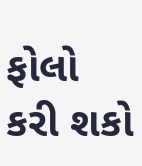ફોલો કરી શકો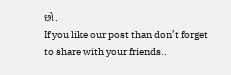છો.
If you like our post than don’t forget to share with your friends..